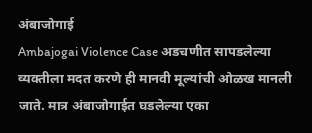अंबाजोगाई
Ambajogai Violence Case अडचणीत सापडलेल्या व्यक्तीला मदत करणे ही मानवी मूल्यांची ओळख मानली जाते. मात्र अंबाजोगाईत घडलेल्या एका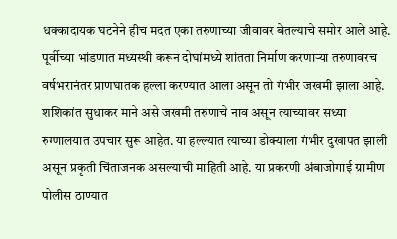धक्कादायक घटनेने हीच मदत एका तरुणाच्या जीवावर बेतल्याचे समोर आले आहे. पूर्वीच्या भांडणात मध्यस्थी करून दोघांमध्ये शांतता निर्माण करणाऱ्या तरुणावरच वर्षभरानंतर प्राणघातक हल्ला करण्यात आला असून तो गंभीर जखमी झाला आहे.
शशिकांत सुधाकर माने असे जखमी तरुणाचे नाव असून त्याच्यावर सध्या रुग्णालयात उपचार सुरू आहेत. या हल्ल्यात त्याच्या डोक्याला गंभीर दुखापत झाली असून प्रकृती चिंताजनक असल्याची माहिती आहे. या प्रकरणी अंबाजोगाई ग्रामीण पोलीस ठाण्यात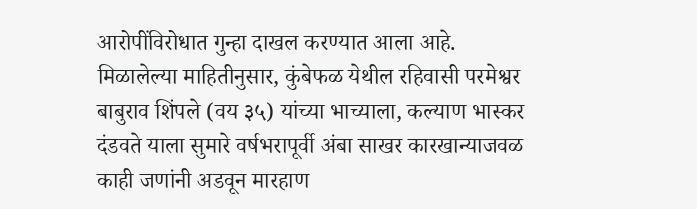आरोपींविरोधात गुन्हा दाखल करण्यात आला आहे.
मिळालेल्या माहितीनुसार, कुंबेफळ येथील रहिवासी परमेश्वर बाबुराव शिंपले (वय ३५) यांच्या भाच्याला, कल्याण भास्कर दंडवते याला सुमारे वर्षभरापूर्वी अंबा साखर कारखान्याजवळ काही जणांनी अडवून मारहाण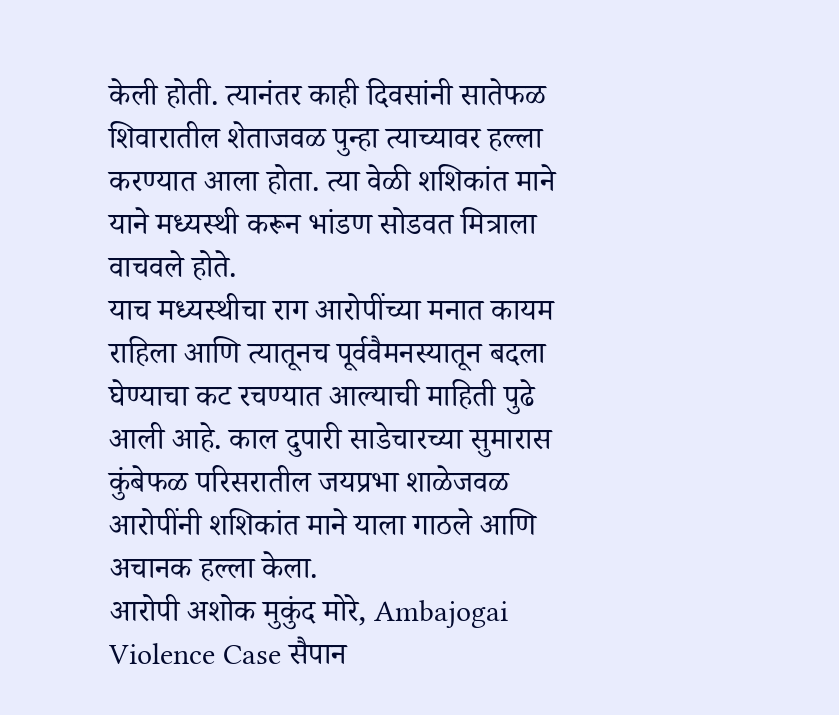केली होती. त्यानंतर काही दिवसांनी सातेफळ शिवारातील शेताजवळ पुन्हा त्याच्यावर हल्ला करण्यात आला होता. त्या वेळी शशिकांत माने याने मध्यस्थी करून भांडण सोडवत मित्राला वाचवले होते.
याच मध्यस्थीचा राग आरोपींच्या मनात कायम राहिला आणि त्यातूनच पूर्ववैमनस्यातून बदला घेण्याचा कट रचण्यात आल्याची माहिती पुढे आली आहे. काल दुपारी साडेचारच्या सुमारास कुंबेफळ परिसरातील जयप्रभा शाळेजवळ आरोपींनी शशिकांत माने याला गाठले आणि अचानक हल्ला केला.
आरोपी अशोक मुकुंद मोरे, Ambajogai Violence Case सैपान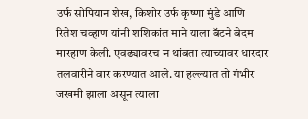उर्फ सोपियान शेख, किशोर उर्फ कृष्णा मुंडे आणि रितेश चव्हाण यांनी शशिकांत माने याला बॅटने बेदम मारहाण केली. एवढ्यावरच न थांबता त्याच्यावर धारदार तलवारीने वार करण्यात आले. या हल्ल्यात तो गंभीर जखमी झाला असून त्याला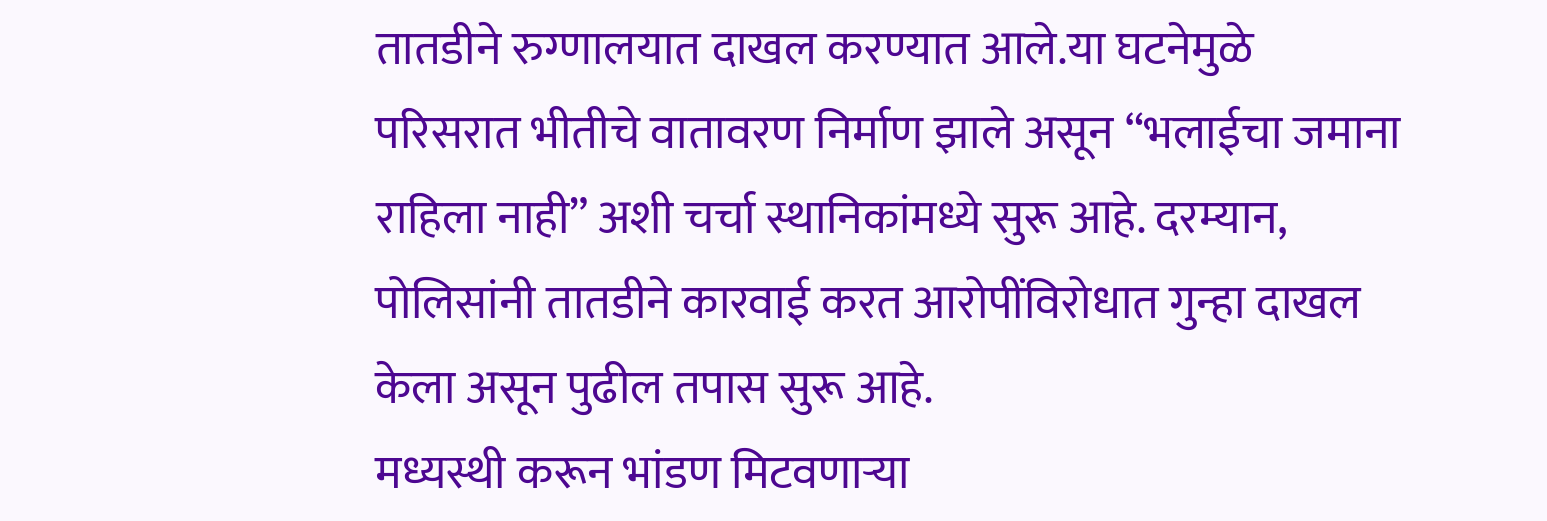तातडीने रुग्णालयात दाखल करण्यात आले.या घटनेमुळे परिसरात भीतीचे वातावरण निर्माण झाले असून “भलाईचा जमाना राहिला नाही” अशी चर्चा स्थानिकांमध्ये सुरू आहे. दरम्यान, पोलिसांनी तातडीने कारवाई करत आरोपींविरोधात गुन्हा दाखल केला असून पुढील तपास सुरू आहे.
मध्यस्थी करून भांडण मिटवणाऱ्या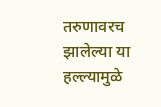तरुणावरच झालेल्या या हल्ल्यामुळे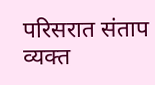परिसरात संताप व्यक्त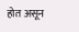होत असून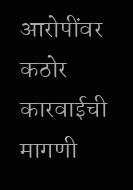आरोपींवर कठोर कारवाईची मागणी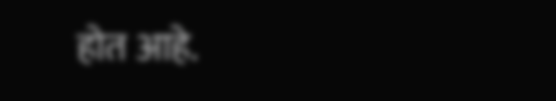होत आहे.